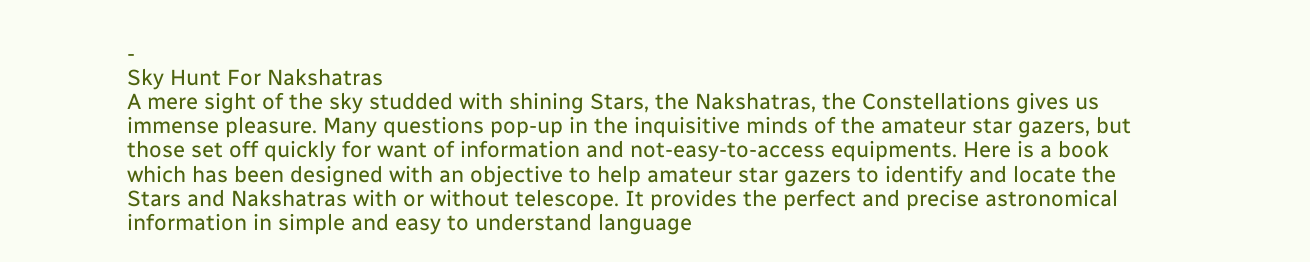-
Sky Hunt For Nakshatras
A mere sight of the sky studded with shining Stars, the Nakshatras, the Constellations gives us immense pleasure. Many questions pop-up in the inquisitive minds of the amateur star gazers, but those set off quickly for want of information and not-easy-to-access equipments. Here is a book which has been designed with an objective to help amateur star gazers to identify and locate the Stars and Nakshatras with or without telescope. It provides the perfect and precise astronomical information in simple and easy to understand language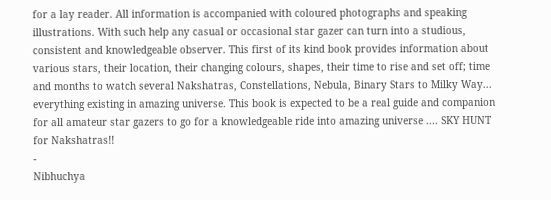for a lay reader. All information is accompanied with coloured photographs and speaking illustrations. With such help any casual or occasional star gazer can turn into a studious, consistent and knowledgeable observer. This first of its kind book provides information about various stars, their location, their changing colours, shapes, their time to rise and set off; time and months to watch several Nakshatras, Constellations, Nebula, Binary Stars to Milky Way... everything existing in amazing universe. This book is expected to be a real guide and companion for all amateur star gazers to go for a knowledgeable ride into amazing universe .... SKY HUNT for Nakshatras!!
-
Nibhuchya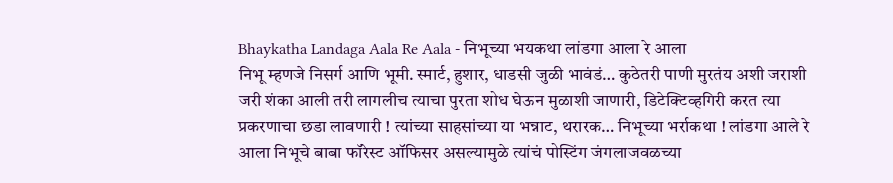Bhaykatha Landaga Aala Re Aala - निभूच्या भयकथा लांडगा आला रे आला
निभू म्हणजे निसर्ग आणि भूमी. स्मार्ट, हुशार, धाडसी जुळी भावंडं… कुठेतरी पाणी मुरतंय अशी जराशी जरी शंका आली तरी लागलीच त्याचा पुरता शोध घेऊन मुळाशी जाणारी, डिटेक्टिव्हगिरी करत त्या प्रकरणाचा छडा लावणारी ! त्यांच्या साहसांच्या या भन्नाट, थरारक… निभूच्या भर्राकथा ! लांडगा आले रे आला निभूचे बाबा फॉरेस्ट ऑफिसर असल्यामुळे त्यांचं पोस्टिंग जंगलाजवळच्या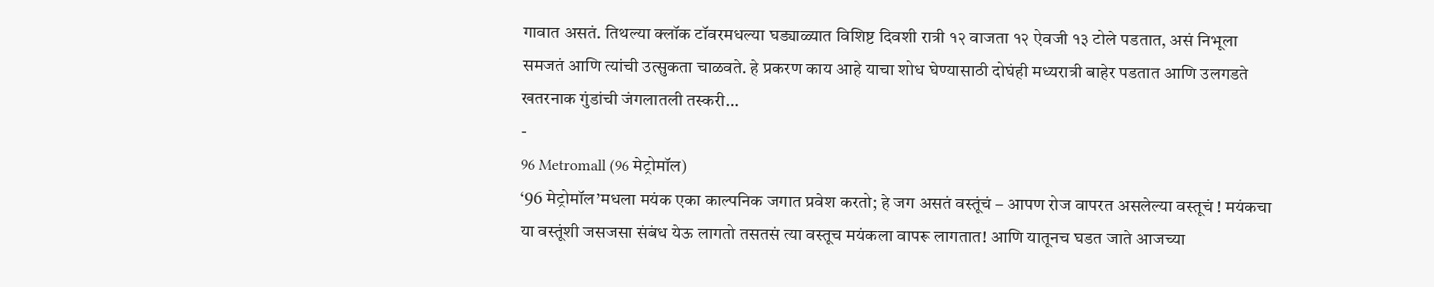गावात असतं. तिथल्या क्लॉक टॉवरमधल्या घड्याळ्यात विशिष्ट दिवशी रात्री १२ वाजता १२ ऐवजी १३ टोले पडतात, असं निभूला समजतं आणि त्यांची उत्सुकता चाळवते. हे प्रकरण काय आहे याचा शोध घेण्यासाठी दोघंही मध्यरात्री बाहेर पडतात आणि उलगडते खतरनाक गुंडांची जंगलातली तस्करी…
-
96 Metromall (96 मेट्रोमॉल)
‘96 मेट्रोमॉल’मधला मयंक एका काल्पनिक जगात प्रवेश करतो; हे जग असतं वस्तूंचं – आपण रोज वापरत असलेल्या वस्तूचं ! मयंकचा या वस्तूंशी जसजसा संबंध येऊ लागतो तसतसं त्या वस्तूच मयंकला वापरू लागतात! आणि यातूनच घडत जाते आजच्या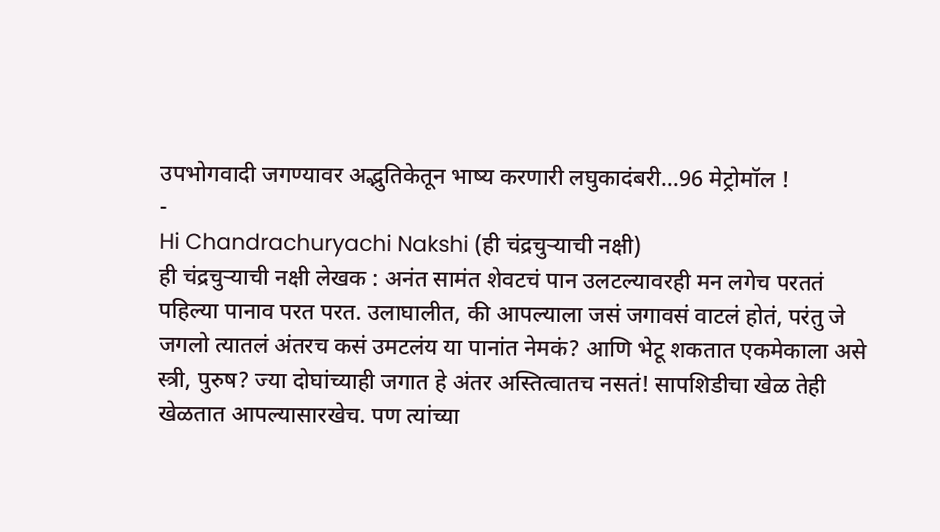उपभोगवादी जगण्यावर अद्भुतिकेतून भाष्य करणारी लघुकादंबरी…96 मेट्रोमॉल !
-
Hi Chandrachuryachi Nakshi (ही चंद्रचुऱ्याची नक्षी)
ही चंद्रचुऱ्याची नक्षी लेखक : अनंत सामंत शेवटचं पान उलटल्यावरही मन लगेच परततं पहिल्या पानाव परत परत. उलाघालीत, की आपल्याला जसं जगावसं वाटलं होतं, परंतु जे जगलो त्यातलं अंतरच कसं उमटलंय या पानांत नेमकं? आणि भेटू शकतात एकमेकाला असे स्त्री, पुरुष? ज्या दोघांच्याही जगात हे अंतर अस्तित्वातच नसतं! सापशिडीचा खेळ तेही खेळतात आपल्यासारखेच. पण त्यांच्या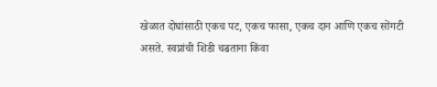खेळात दोघांसाठी एकच पट, एकच फासा, एकच दान आणि एकच सोंगटी असते. स्वप्नांची शिडी चढताना किंवा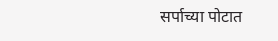सर्पाच्या पोटात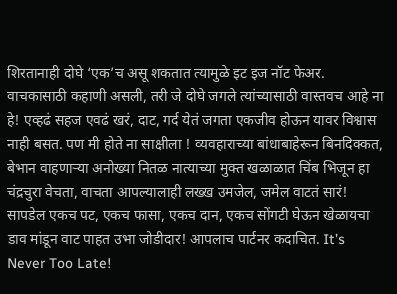शिरतानाही दोघे ‘एक’च असू शकतात त्यामुळे इट इज नॉट फेअर. वाचकासाठी कहाणी असली, तरी जे दोघे जगले त्यांच्यासाठी वास्तवच आहे ना हे! एव्हढं सहज एवढं खरं, दाट, गर्द येतं जगता एकजीव होऊन यावर विश्वास नाही बसत. पण मी होते ना साक्षीला ! व्यवहाराच्या बांधाबाहेरून बिनदिक्कत, बेभान वाहणाऱ्या अनोख्या नितळ नात्याच्या मुक्त खळाळात चिंब भिजून हा चंद्रचुरा वेचता, वाचता आपल्यालाही लख्ख उमजेल, जमेल वाटतं सारं! सापडेल एकच पट, एकच फासा, एकच दान, एकच सोंगटी घेऊन खेळायचा डाव मांडून वाट पाहत उभा जोडीदार! आपलाच पार्टनर कदाचित. It’s Never Too Late!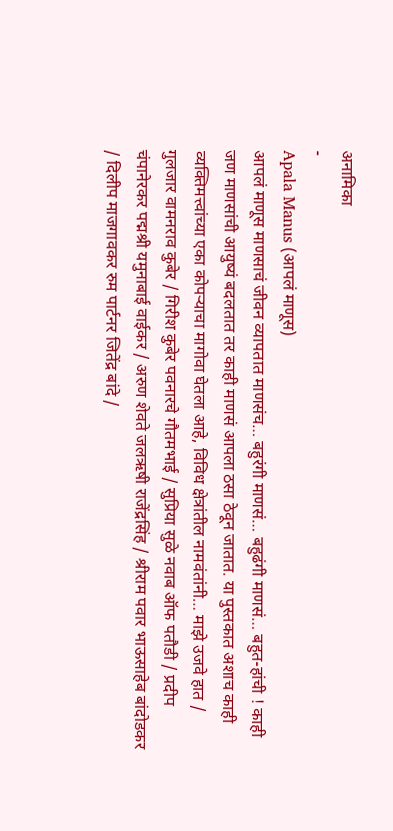अनामिका
-
Apala Manus (आपलं माणूस)
आपलं माणूस माणसाचं जीवन व्यापतात माणसंच… बहुरंगी माणसं… बहुढंगी माणसं… बहुत-हांची ! काही जण माणसांची आयुष्यं बदलतात तर काही माणसं आपला ठसा ठेवून जातात. या पुस्तकात अशाच काही व्यक्तिमत्त्वांच्या एका कोपऱ्याचा मागोवा घेतला आहे, विविध क्षेत्रांतील नामवंतांनी… माझे उजवे हात / गुलजार वामनराव कुबेर / गिरीश कुबेर पवनारचे गौतमभाई / सुप्रिया सुळे नवाब ऑफ पतौडी / प्रदीप चंपानेरकर पद्मश्री यमुनाबाई वाईकर / अरुण शेवते जलऋषी राजेंद्रसिंह / श्रीराम पवार भाऊसाहेब बांदोडकर / दिलीप माजगावकर रुम पार्टनर जितेंद्र बांदे /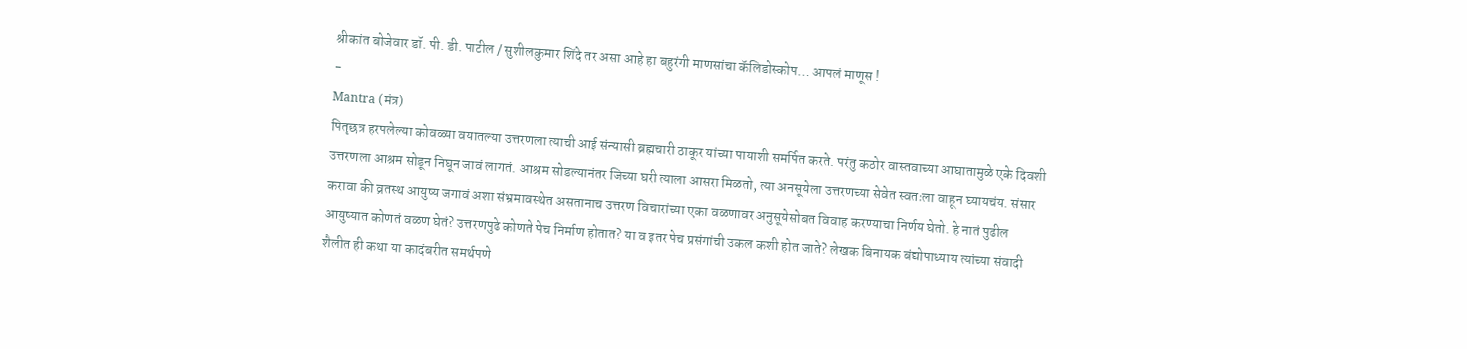श्रीकांत बोजेवार डॉ. पी. डी. पाटील / सुशीलकुमार शिंदे तर असा आहे हा बहुरंगी माणसांचा कॅलिडोस्कोप… आपलं माणूस !
-
Mantra (मंत्र)
पितृछत्र हरपलेल्या कोवळ्या वयातल्या उत्तरणला त्याची आई संन्यासी ब्रह्मचारी ठाकूर यांच्या पायाशी समर्पित करते. परंतु कठोर वास्तवाच्या आघातामुळे एके दिवशी उत्तरणला आश्रम सोडून निघून जावं लागतं. आश्रम सोडल्यानंतर जिच्या घरी त्याला आसरा मिळतो, त्या अनसूयेला उत्तरणच्या सेवेत स्वतःला वाहून घ्यायचंय. संसार करावा की व्रतस्थ आयुष्य जगावं अशा संभ्रमावस्थेत असतानाच उत्तरण विचारांच्या एका वळणावर अनुसूयेसोबत विवाह करण्याचा निर्णय घेतो. हे नातं पुढील आयुष्यात कोणतं वळण घेतं? उत्तरणपुढे कोणते पेच निर्माण होतात? या व इतर पेच प्रसंगांची उकल कशी होत जाते? लेखक बिनायक बंद्योपाध्याय त्यांच्या संवादी शैलीत ही कथा या कादंबरीत समर्थपणे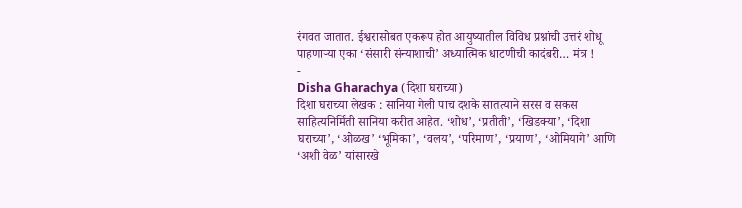रंगवत जातात. ईश्वरासोबत एकरूप होत आयुष्यातील विविध प्रश्नांची उत्तरं शोधू पाहणाऱ्या एका ‘संसारी संन्याशाची’ अध्यात्मिक धाटणीची कादंबरी… मंत्र !
-
Disha Gharachya (दिशा घराच्या)
दिशा घराच्या लेखक : सानिया गेली पाच दशके सातत्याने सरस व सकस साहित्यनिर्मिती सानिया करीत आहेत. ‘शोध’, ‘प्रतीती’, ‘खिडक्या’, ‘दिशा घराच्या’, ‘ओळख’ ‘भूमिका’, ‘वलय’, ‘परिमाण’, ‘प्रयाण’, ‘ओमियागे’ आणि ‘अशी वेळ’ यांसारखे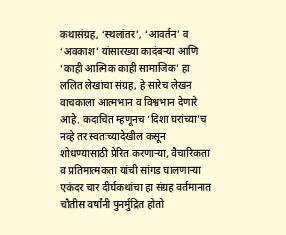कथासंग्रह, ‘स्थलांतर’, ‘आवर्तन’ व ‘अवकाश’ यांसारख्या कादंबऱ्या आणि ‘काही आत्मिक काही सामाजिक’ हा ललित लेखांचा संग्रह, हे सारेच लेखन वाचकाला आत्मभान व विश्वभान देणारे आहे. कदाचित म्हणूनच ‘दिशा घरांच्या’च नव्हे तर स्वतःच्यादेखील कसून शोधण्यासाठी प्रेरित करणाऱ्या, वैचारिकता व प्रतिमात्मकता यांची सांगड घालणाऱ्या एकंदर चार दीर्घकथांचा हा संग्रह वर्तमानात चौतीस वर्षांनी पुनर्मुद्रित होतो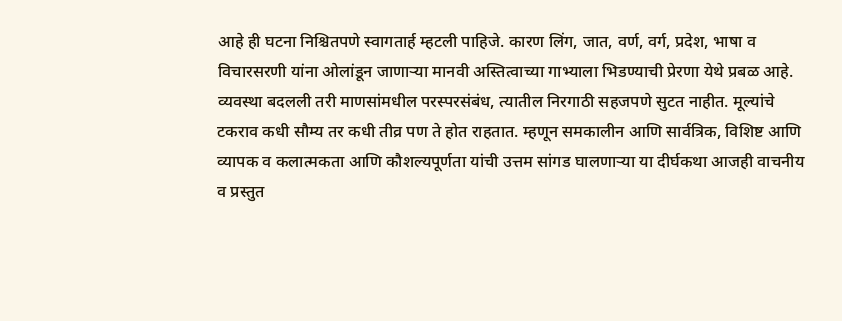आहे ही घटना निश्चितपणे स्वागतार्ह म्हटली पाहिजे. कारण लिंग, जात, वर्ण, वर्ग, प्रदेश, भाषा व विचारसरणी यांना ओलांडून जाणाऱ्या मानवी अस्तित्वाच्या गाभ्याला भिडण्याची प्रेरणा येथे प्रबळ आहे. व्यवस्था बदलली तरी माणसांमधील परस्परसंबंध, त्यातील निरगाठी सहजपणे सुटत नाहीत. मूल्यांचे टकराव कधी सौम्य तर कधी तीव्र पण ते होत राहतात. म्हणून समकालीन आणि सार्वत्रिक, विशिष्ट आणि व्यापक व कलात्मकता आणि कौशल्यपूर्णता यांची उत्तम सांगड घालणाऱ्या या दीर्घकथा आजही वाचनीय व प्रस्तुत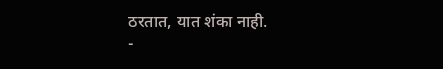ठरतात, यात शंका नाही.
-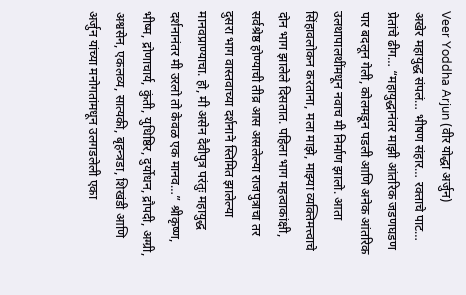Veer Yoddha Arjun (वीर योद्धा अर्जुन)
अखेर महायुद्ध संपलं… भीषण संहार… रक्ताचे पाट… प्रेतांचे ढीग… “महायुद्धानंतर माझी आंतरिक जडणघडण पार बदलून गेली, कोलमडून पडली आणि अनेक आंतरिक उलथापालथींमधून नवाच मी निर्माण झालो. आता सिंहावलोकन करताना, मला माझे, माझ्या व्यक्तिमत्त्वाचे दोन भाग झालेले दिसतात. पहिला भाग महत्वाकांक्षी, सर्वश्रेष्ठ होण्याची तीव्र आस असलेल्या राजपुत्राचा तर दुसरा भाग वास्तवाच्या दर्शनाने स्तिमित झालेल्या मानवप्राण्याचा. हो, मी असेन दैवीपुत्र परंतुः महायुद्ध दर्शनानंतर मी उरलो तो केवळ एक मानव…” श्रीकृष्ण, भीष्म, द्रोणाचार्य, कुंती, युधिष्ठिर, दुर्योधन, द्रौपदी, अग्ग्री, अश्वसेन, एकलव्य, सात्यकी, बृहन्त्रडा, शिखंडी आणि अर्जुन यांच्या मनोगतांमधून उलगडलेली एका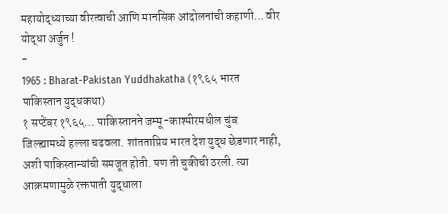महायोद्ध्याच्या वीरत्वाची आणि मानसिक आंदोलनांची कहाणी… वीर योद्धा अर्जुन !
-
1965 : Bharat-Pakistan Yuddhakatha (१९६५ भारत पाकिस्तान युद्धकथा)
१ सप्टेंबर १९६५… पाकिस्तानने जम्मू-काश्मीरमधील चुंब जिल्ह्यामध्ये हल्ला चढवला. शांतताप्रिय भारत देश युद्ध छेडणार नाही, अशी पाकिस्तान्यांची समजूत होती. पण ती चुकीची ठरली. त्या आक्रमणामुळे रक्तपाती युद्धाला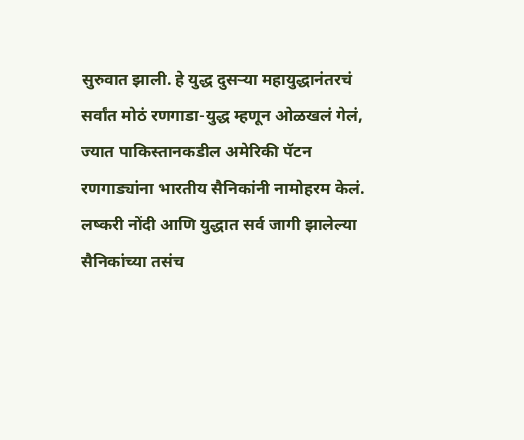सुरुवात झाली. हे युद्ध दुसऱ्या महायुद्धानंतरचं सर्वांत मोठं रणगाडा-युद्ध म्हणून ओळखलं गेलं, ज्यात पाकिस्तानकडील अमेरिकी पॅटन रणगाड्यांना भारतीय सैनिकांनी नामोहरम केलं. लष्करी नोंदी आणि युद्धात सर्व जागी झालेल्या सैनिकांच्या तसंच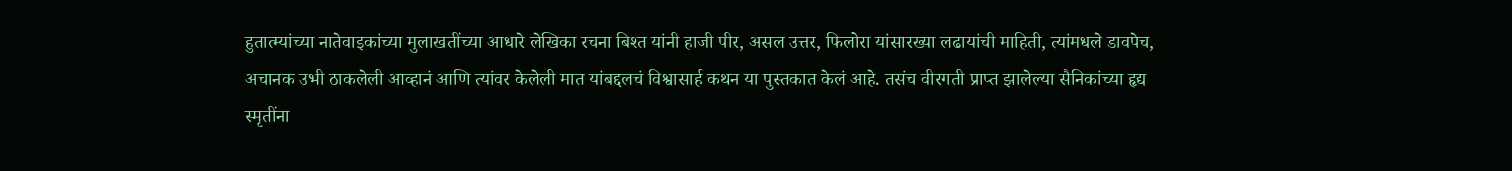हुतात्म्यांच्या नातेवाइकांच्या मुलाखतींच्या आधारे लेखिका रचना बिश्त यांनी हाजी पीर, असल उत्तर, फिलोरा यांसारख्या लढायांची माहिती, त्यांमधले डावपेच, अचानक उभी ठाकलेली आव्हानं आणि त्यांवर केलेली मात यांबद्दलचं विश्वासार्ह कथन या पुस्तकात केलं आहे. तसंच वीरगती प्राप्त झालेल्या सैनिकांच्या हृद्य स्मृतींना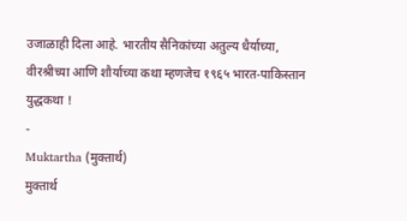उजाळाही दिला आहे. भारतीय सैनिकांच्या अतुल्य धैर्याच्या, वीरश्रीच्या आणि शौर्याच्या कथा म्हणजेच १९६५ भारत-पाकिस्तान युद्धकथा !
-
Muktartha (मुक्तार्थ)
मुक्तार्थ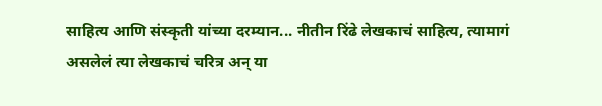साहित्य आणि संस्कृती यांच्या दरम्यान... नीतीन रिंढे लेखकाचं साहित्य, त्यामागं असलेलं त्या लेखकाचं चरित्र अन् या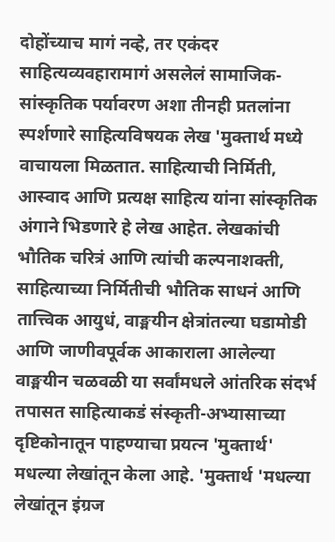दोहोंच्याच मागं नव्हे, तर एकंदर साहित्यव्यवहारामागं असलेलं सामाजिक-सांस्कृतिक पर्यावरण अशा तीनही प्रतलांना स्पर्शणारे साहित्यविषयक लेख 'मुक्तार्थ मध्ये वाचायला मिळतात. साहित्याची निर्मिती, आस्वाद आणि प्रत्यक्ष साहित्य यांना सांस्कृतिक अंगाने भिडणारे हे लेख आहेत. लेखकांची भौतिक चरित्रं आणि त्यांची कल्पनाशक्ती, साहित्याच्या निर्मितीची भौतिक साधनं आणि तात्त्विक आयुधं, वाङ्मयीन क्षेत्रांतल्या घडामोडी आणि जाणीवपूर्वक आकाराला आलेल्या वाङ्मयीन चळवळी या सर्वांमधले आंतरिक संदर्भ तपासत साहित्याकडं संस्कृती-अभ्यासाच्या दृष्टिकोनातून पाहण्याचा प्रयत्न 'मुक्तार्थ' मधल्या लेखांतून केला आहे. 'मुक्तार्थ 'मधल्या लेखांतून इंग्रज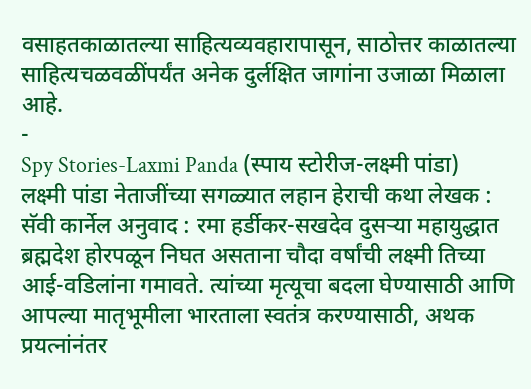वसाहतकाळातल्या साहित्यव्यवहारापासून, साठोत्तर काळातल्या साहित्यचळवळींपर्यंत अनेक दुर्लक्षित जागांना उजाळा मिळाला आहे.
-
Spy Stories-Laxmi Panda (स्पाय स्टोरीज-लक्ष्मी पांडा)
लक्ष्मी पांडा नेताजींच्या सगळ्यात लहान हेराची कथा लेखक : सॅवी कार्नेल अनुवाद : रमा हर्डीकर-सखदेव दुसऱ्या महायुद्धात ब्रह्मदेश होरपळून निघत असताना चौदा वर्षांची लक्ष्मी तिच्या आई-वडिलांना गमावते. त्यांच्या मृत्यूचा बदला घेण्यासाठी आणि आपल्या मातृभूमीला भारताला स्वतंत्र करण्यासाठी, अथक प्रयत्नांनंतर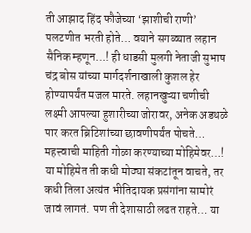ती आझाद हिंद फौजेच्या ‘झाशीची राणी’ पलटणीत भरती होते… वयाने सगळ्यात लहान सैनिक म्हणून…! ही धाडसी मुलगी नेताजी सुभाष चंद्र बोस यांच्या मार्गदर्शनाखाली कुशल हेर होण्यापर्यंत मजल मारते. लहानखुऱ्या चणीची लक्ष्मी आपल्या हुशारीच्या जोरावर, अनेक अडथळे पार करत ब्रिटिशांच्या छावणीपर्यंत पोचते… महत्त्वाची माहिती गोळा करण्याच्या मोहिमेवर…! या मोहिमेत ती कधी मोठ्या संकटांतून वाचते, तर कधी तिला अत्यंत भीतिदायक प्रसंगांना सामोरं जावं लागतं. पण ती देशासाठी लढत राहते… या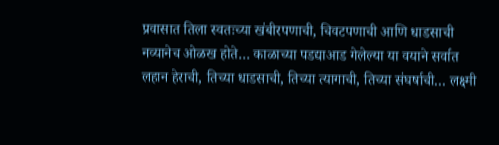प्रवासात तिला स्वतःच्या खंबीरपणाची, चिवटपणाची आणि धाडसाची नव्यानेच ओळख होते… काळाच्या पडद्याआड गेलेल्या या वयाने सर्वात लहान हेराची, तिच्या धाडसाची, तिच्या त्यागाची, तिच्या संघर्षाची… लक्ष्मी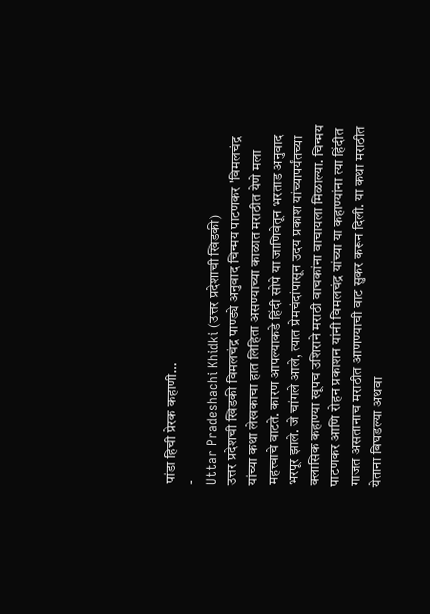पांडा हिची प्रेरक कहाणी…
-
Uttar Pradeshachi Khidki (उत्तर प्रदेशाची खिडकी)
उत्तर प्रदेशची खिडकी विमलचंद्र पाण्ड्ये अनुवाद चिन्मय पाटणकर 'विमलचंद्र यांच्या कथा लेखकाचा हात लिहिता असण्याच्या काळात मराठीत येणे मला महत्त्वाचे वाटते. कारण आपल्याकडे हिंदी सोपे या जाणिवेतून भरताड अनुवाद भरपूर झाले. जे चांगले आले, त्यात प्रेमचंदांपासून उदय प्रकाश यांच्यापर्यंतच्या क्लासिक कहाण्या खूपच उशिराने मराठी वाचकांना वाचायला मिळाल्या. चिन्मय पाटणकर आणि रोहन प्रकाशन यांनी विमलचंद्र यांच्या या कहाण्यांना त्या हिंदीत गाजत असतानाच मराठीत आणण्याची वाट सुकर करून दिली. या कथा मराठीत येताना बिघडल्या अथवा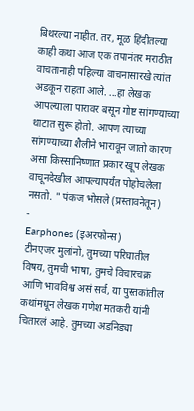बिथरल्या नाहीत. तर, मूळ हिंदीतल्या काही कथा आज एक तपानंतर मराठीत वाचतानाही पहिल्या वाचनासारखे त्यांत अडकून राहता आले. ...हा लेखक आपल्याला पारावर बसून गोष्ट सांगण्याच्या थाटात सुरू होतो. आपण त्याच्या सांगण्याच्या शैलीने भारावून जातो कारण असा किस्सानिष्णात प्रकार खूप लेखक वाचूनदेखील आपल्यापर्यंत पोहोचलेला नसतो. " पंकज भोसले (प्रस्तावनेतून)
-
Earphones (इअरफोन्स)
टीनएजर मुलांनो, तुमच्या परिघातील विषय, तुमची भाषा, तुमचे विचारचक्र आणि भावविश्व असं सर्व, या पुस्तकांतील कथांमधून लेखक गणेश मतकरी यांनी चितारलं आहे. तुमच्या अडनिड्या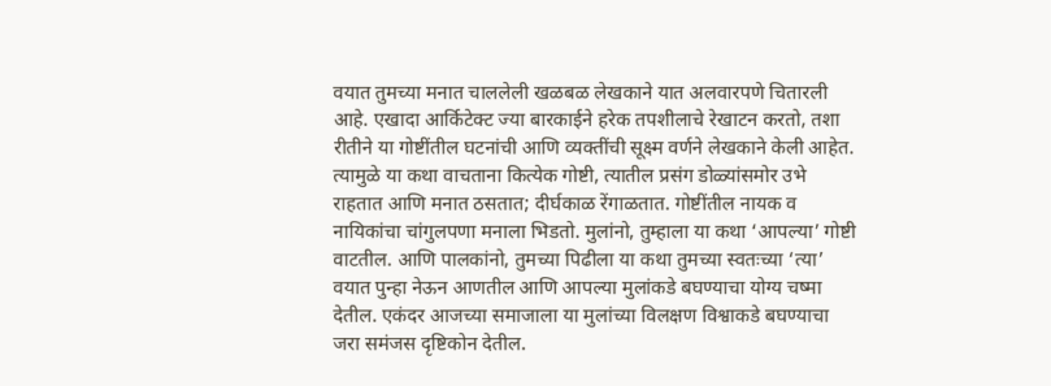वयात तुमच्या मनात चाललेली खळबळ लेखकाने यात अलवारपणे चितारली आहे. एखादा आर्किटेक्ट ज्या बारकाईने हरेक तपशीलाचे रेखाटन करतो, तशा रीतीने या गोष्टींतील घटनांची आणि व्यक्तींची सूक्ष्म वर्णने लेखकाने केली आहेत. त्यामुळे या कथा वाचताना कित्येक गोष्टी, त्यातील प्रसंग डोळ्यांसमोर उभे राहतात आणि मनात ठसतात; दीर्घकाळ रेंगाळतात. गोष्टींतील नायक व नायिकांचा चांगुलपणा मनाला भिडतो. मुलांनो, तुम्हाला या कथा ‘आपल्या’ गोष्टी वाटतील. आणि पालकांनो, तुमच्या पिढीला या कथा तुमच्या स्वतःच्या ‘त्या’ वयात पुन्हा नेऊन आणतील आणि आपल्या मुलांकडे बघण्याचा योग्य चष्मा देतील. एकंदर आजच्या समाजाला या मुलांच्या विलक्षण विश्वाकडे बघण्याचा जरा समंजस दृष्टिकोन देतील.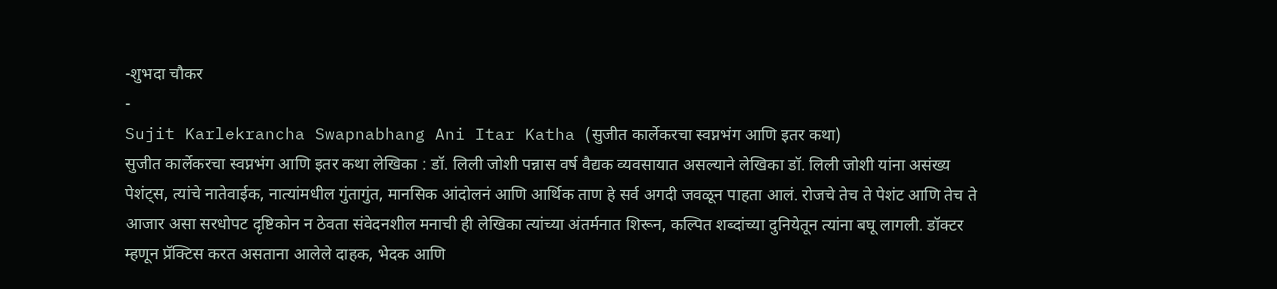-शुभदा चौकर
-
Sujit Karlekrancha Swapnabhang Ani Itar Katha (सुजीत कार्लेकरचा स्वप्नभंग आणि इतर कथा)
सुजीत कार्लेकरचा स्वप्नभंग आणि इतर कथा लेखिका : डॉ. लिली जोशी पन्नास वर्ष वैद्यक व्यवसायात असल्याने लेखिका डॉ. लिली जोशी यांना असंख्य पेशंट्स, त्यांचे नातेवाईक, नात्यांमधील गुंतागुंत, मानसिक आंदोलनं आणि आर्थिक ताण हे सर्व अगदी जवळून पाहता आलं. रोजचे तेच ते पेशंट आणि तेच ते आजार असा सरधोपट दृष्टिकोन न ठेवता संवेदनशील मनाची ही लेखिका त्यांच्या अंतर्मनात शिरून, कल्पित शब्दांच्या दुनियेतून त्यांना बघू लागली. डॉक्टर म्हणून प्रॅक्टिस करत असताना आलेले दाहक, भेदक आणि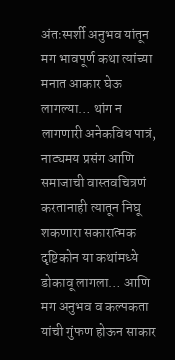अंतःस्पर्शी अनुभव यांतून मग भावपूर्ण कथा त्यांच्या मनात आकार घेऊ लागल्या… थांग न लागणारी अनेकविध पात्रं, नाट्यमय प्रसंग आणि समाजाची वास्तवचित्रणं करतानाही त्यातून निघू शकणारा सकारात्मक दृष्टिकोन या कथांमध्ये डोकावू लागला… आणि मग अनुभव व कल्पकता यांची गुंफण होऊन साकार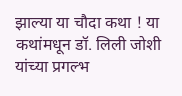झाल्या या चौदा कथा ! या कथांमधून डॉ. लिली जोशी यांच्या प्रगल्भ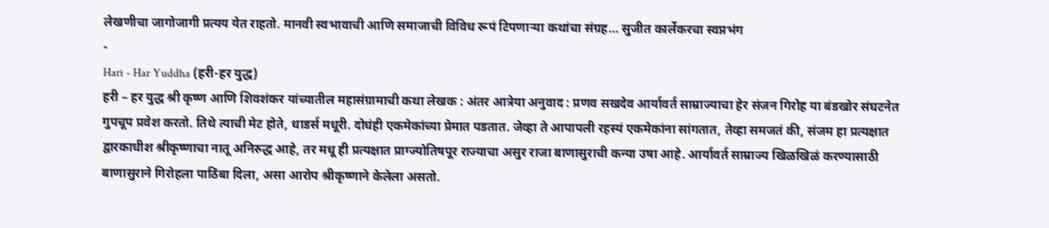लेखणीचा जागोजागी प्रत्यय येत राहतो. मानवी स्वभावाची आणि समाजाची विविध रूपं टिपणाऱ्या कथांचा संग्रह… सुजीत कार्लेकरचा स्वप्नभंग
-
Hari - Har Yuddha (हरी-हर युद्ध)
हरी – हर युद्ध श्री कृष्ण आणि शिवशंकर यांच्यातील महासंग्रामाची कथा लेखक : अंतर आत्रेया अनुवाद : प्रणव सखदेव आर्यावर्त साम्राज्याचा हेर संजन गिरोह या बंडखोर संघटनेत गुपचूप प्रवेश करतो. तिथे त्याची मेट होते, धाडर्स मधूरी. दोघंही एकमेकांच्या प्रेमात पडतात. जेव्हा ते आपापली रहस्यं एकमेकांना सांगतात, तेव्हा समजतं की, संजम हा प्रत्यक्षात द्वारकाधीश श्रीकृष्णाचा नातू अनिरुद्ध आहे, तर मधू ही प्रत्यक्षात प्राग्ज्योतिषपूर राज्याचा असुर राजा बाणासुराची कन्या उषा आहे. आर्यावर्त साम्राज्य खिळखिळं करण्यासाठी बाणासुराने गिरोहला पाठिंबा दिला, असा आरोप श्रीकृष्णाने केलेला असतो.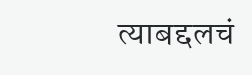त्याबद्दलचं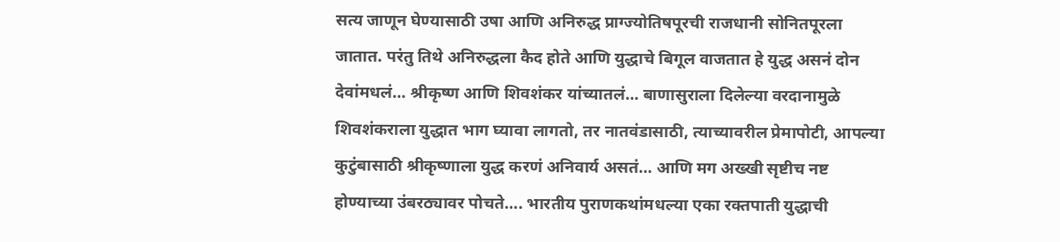सत्य जाणून घेण्यासाठी उषा आणि अनिरुद्ध प्राग्ज्योतिषपूरची राजधानी सोनितपूरला जातात. परंतु तिथे अनिरुद्धला कैद होते आणि युद्धाचे बिगूल वाजतात हे युद्ध असनं दोन देवांमधलं… श्रीकृष्ण आणि शिवशंकर यांच्यातलं… बाणासुराला दिलेल्या वरदानामुळे शिवशंकराला युद्धात भाग घ्यावा लागतो, तर नातवंडासाठी, त्याच्यावरील प्रेमापोटी, आपल्या कुटुंबासाठी श्रीकृष्णाला युद्ध करणं अनिवार्य असतं… आणि मग अख्खी सृष्टीच नष्ट होण्याच्या उंबरठ्यावर पोचते…. भारतीय पुराणकथांमधल्या एका रक्तपाती युद्धाची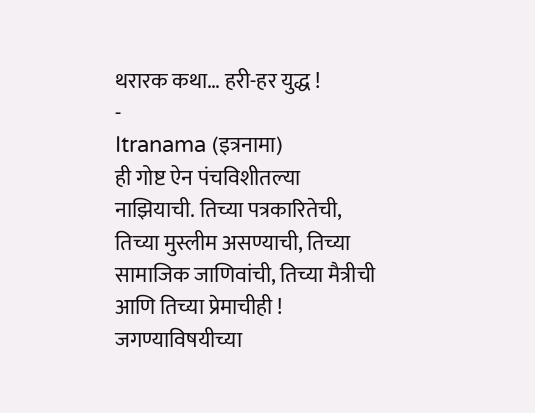थरारक कथा… हरी-हर युद्ध !
-
Itranama (इत्रनामा)
ही गोष्ट ऐन पंचविशीतल्या नाझियाची. तिच्या पत्रकारितेची, तिच्या मुस्लीम असण्याची, तिच्या सामाजिक जाणिवांची, तिच्या मैत्रीची आणि तिच्या प्रेमाचीही ! जगण्याविषयीच्या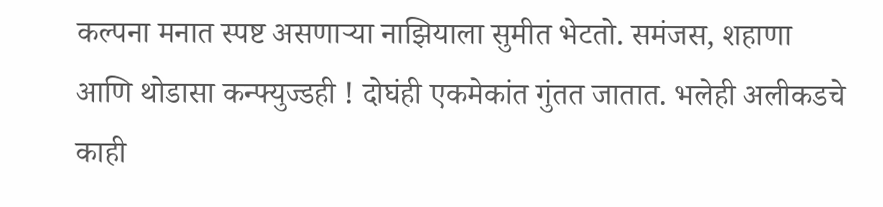कल्पना मनात स्पष्ट असणाऱ्या नाझियाला सुमीत भेटतो. समंजस, शहाणा आणि थोडासा कन्फ्युज्डही ! दोघंही एकमेकांत गुंतत जातात. भलेही अलीकडचे काही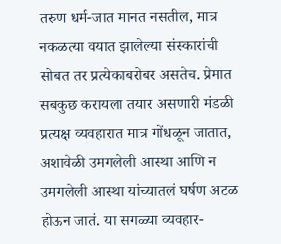तरुण धर्म-जात मानत नसतील, मात्र नकळत्या वयात झालेल्या संस्कारांची सोबत तर प्रत्येकाबरोबर असतेच. प्रेमात सबकुछ करायला तयार असणारी मंडळी प्रत्यक्ष व्यवहारात मात्र गोंधळून जातात, अशावेळी उमगलेली आस्था आणि न उमगलेली आस्था यांच्यातलं घर्षण अटळ होऊन जातं. या सगळ्या व्यवहार-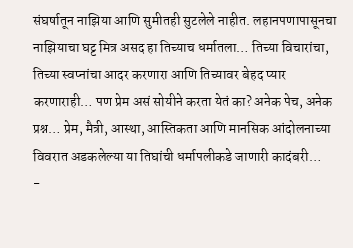संघर्षातून नाझिया आणि सुमीतही सुटलेले नाहीत. लहानपणापासूनचा नाझियाचा घट्ट मित्र असद हा तिच्याच धर्मातला… तिच्या विचारांचा, तिच्या स्वप्नांचा आदर करणारा आणि तिच्यावर बेहद प्यार करणाराही… पण प्रेम असं सोयीने करता येतं का? अनेक पेच, अनेक प्रश्न… प्रेम, मैत्री, आस्था, आस्तिकता आणि मानसिक आंदोलनाच्या विवरात अडकलेल्या या तिघांची धर्मापलीकडे जाणारी कादंबरी…
-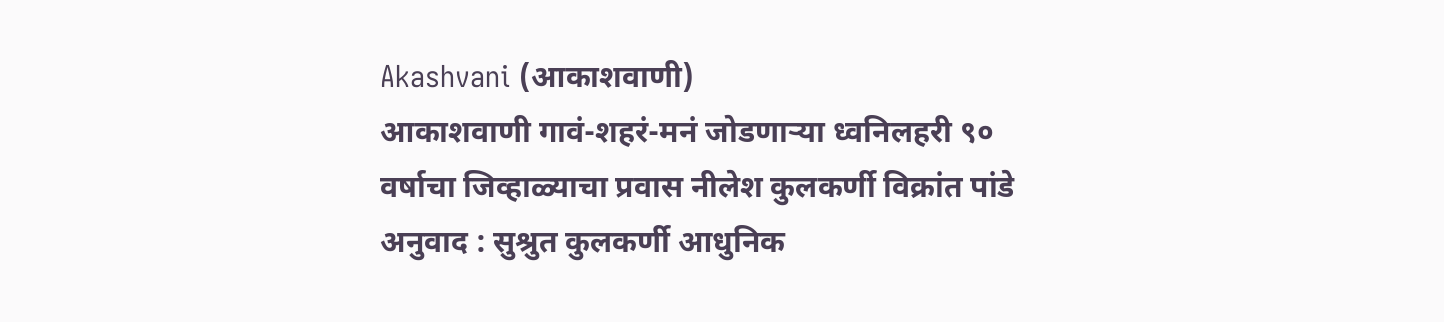Akashvani (आकाशवाणी)
आकाशवाणी गावं-शहरं-मनं जोडणाऱ्या ध्वनिलहरी ९० वर्षाचा जिव्हाळ्याचा प्रवास नीलेश कुलकर्णी विक्रांत पांडे अनुवाद : सुश्रुत कुलकर्णी आधुनिक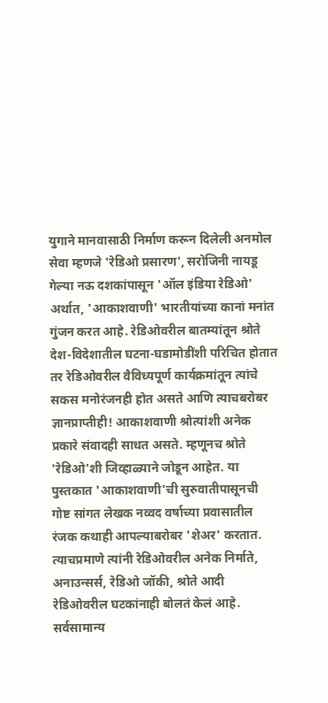युगाने मानवासाठी निर्माण करून दिलेली अनमोल सेवा म्हणजे 'रेडिओ प्रसारण', सरोजिनी नायडू गेल्या नऊ दशकांपासून 'ऑल इंडिया रेडिओ' अर्थात, 'आकाशवाणी' भारतीयांच्या कानां मनांत गुंजन करत आहे. रेडिओवरील बातम्यांतून श्रोते देश-विदेशातील घटना-घडामोडींशी परिचित होतात तर रेडिओवरील वैविध्यपूर्ण कार्यक्रमांतून त्यांचे सकस मनोरंजनही होत असते आणि त्याचबरोबर ज्ञानप्राप्तीही! आकाशवाणी श्रोत्यांशी अनेक प्रकारे संवादही साधत असते. म्हणूनच श्रोते 'रेडिओ'शी जिव्हाळ्याने जोडून आहेत. या पुस्तकात 'आकाशवाणी'ची सुरुवातीपासूनची गोष्ट सांगत लेखक नव्वद वर्षाच्या प्रवासातील रंजक कथाही आपल्याबरोबर 'शेअर' करतात. त्याचप्रमाणे त्यांनी रेडिओवरील अनेक निर्माते, अनाउन्सर्स, रेडिओ जॉकी, श्रोते आदी रेडिओवरील घटकांनाही बोलतं केलं आहे. सर्वसामान्य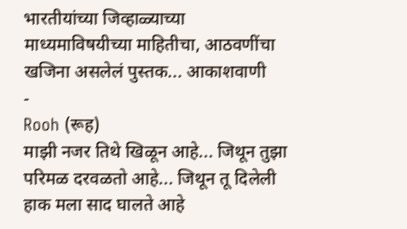भारतीयांच्या जिव्हाळ्याच्या माध्यमाविषयीच्या माहितीचा, आठवणींचा खजिना असलेलं पुस्तक... आकाशवाणी
-
Rooh (रूह)
माझी नजर तिथे खिळून आहे... जिथून तुझा परिमळ दरवळतो आहे... जिथून तू दिलेली हाक मला साद घालते आहे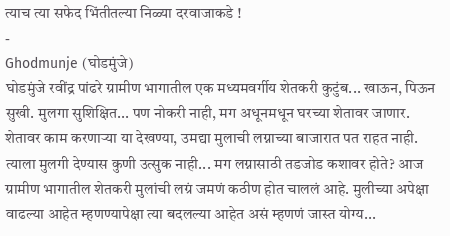त्याच त्या सफेद भिंतीतल्या निळ्या दरवाजाकडे !
-
Ghodmunje (घोडमुंजे)
घोडमुंजे रवींद्र पांढरे ग्रामीण भागातील एक मध्यमवर्गीय शेतकरी कुटुंब... खाऊन, पिऊन सुखी. मुलगा सुशिक्षित... पण नोकरी नाही, मग अधूनमधून घरच्या शेतावर जाणार. शेतावर काम करणाऱ्या या देखण्या, उमद्या मुलाची लग्नाच्या बाजारात पत राहत नाही. त्याला मुलगी देण्यास कुणी उत्सुक नाही... मग लग्नासाठी तडजोड कशावर होते? आज ग्रामीण भागातील शेतकरी मुलांची लग्रं जमणं कठीण होत चाललं आहे. मुलीच्या अपेक्षा वाढल्या आहेत म्हणण्यापेक्षा त्या बदलल्या आहेत असं म्हणणं जास्त योग्य...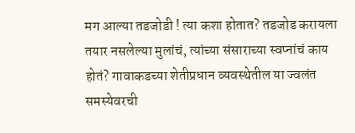मग आल्या तडजोडी ! त्या कशा होतात? तडजोड करायला तयार नसलेल्या मुलांचं, त्यांच्या संसाराच्या स्वप्नांचं काय होतं? गावाकडच्या शेतीप्रधान व्यवस्थेतील या ज्वलंत समस्येवरची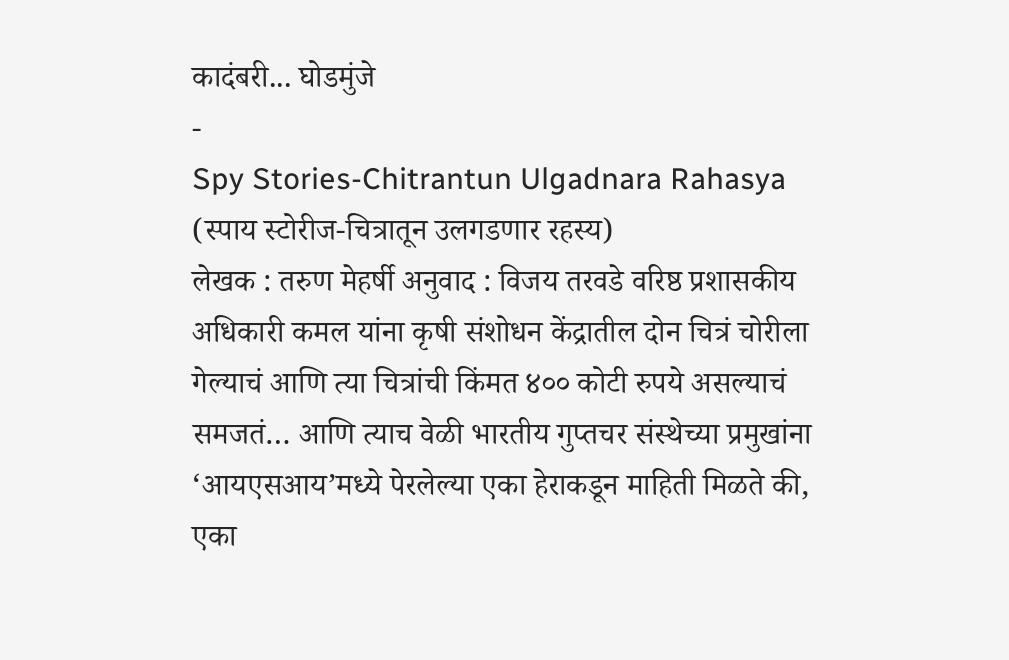कादंबरी... घोडमुंजे
-
Spy Stories-Chitrantun Ulgadnara Rahasya (स्पाय स्टोरीज-चित्रातून उलगडणार रहस्य)
लेखक : तरुण मेहर्षी अनुवाद : विजय तरवडे वरिष्ठ प्रशासकीय अधिकारी कमल यांना कृषी संशोधन केंद्रातील दोन चित्रं चोरीला गेल्याचं आणि त्या चित्रांची किंमत ४०० कोटी रुपये असल्याचं समजतं… आणि त्याच वेळी भारतीय गुप्तचर संस्थेच्या प्रमुखांना ‘आयएसआय’मध्ये पेरलेल्या एका हेराकडून माहिती मिळते की, एका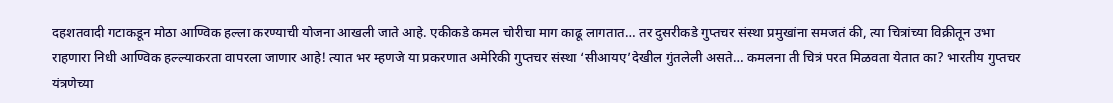दहशतवादी गटाकडून मोठा आण्विक हल्ला करण्याची योजना आखली जाते आहे. एकीकडे कमल चोरीचा माग काढू लागतात… तर दुसरीकडे गुप्तचर संस्था प्रमुखांना समजतं की, त्या चित्रांच्या विक्रीतून उभा राहणारा निधी आण्विक हल्ल्याकरता वापरला जाणार आहे! त्यात भर म्हणजे या प्रकरणात अमेरिकी गुप्तचर संस्था ‘सीआयए’देखील गुंतलेली असते… कमलना ती चित्रं परत मिळवता येतात का? भारतीय गुप्तचर यंत्रणेच्या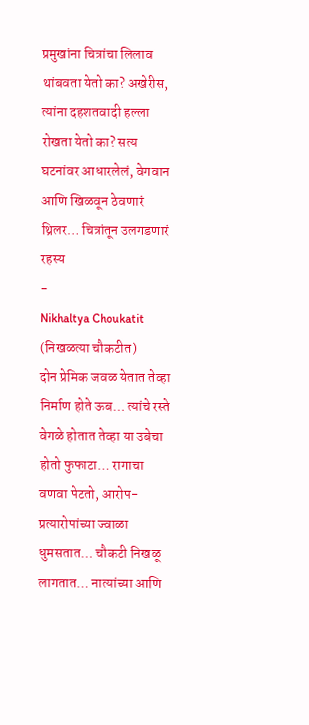प्रमुखांना चित्रांचा लिलाव थांबवता येतो का? अखेरीस, त्यांना दहशतवादी हल्ला रोखता येतो का? सत्य घटनांवर आधारलेलं, वेगवान आणि खिळवून ठेवणारं थ्रिलर… चित्रांतून उलगडणारं रहस्य
-
Nikhaltya Choukatit (निखळत्या चौकटीत)
दोन प्रेमिक जवळ येतात तेव्हा निर्माण होते ऊब… त्यांचे रस्ते वेगळे होतात तेव्हा या उबेचा होतो फुफाटा… रागाचा वणवा पेटतो, आरोप-प्रत्यारोपांच्या ज्वाळा धुमसतात… चौकटी निखळू लागतात… नात्यांच्या आणि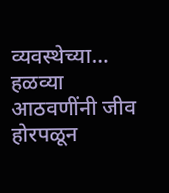व्यवस्थेच्या… हळव्या आठवणींनी जीव होरपळून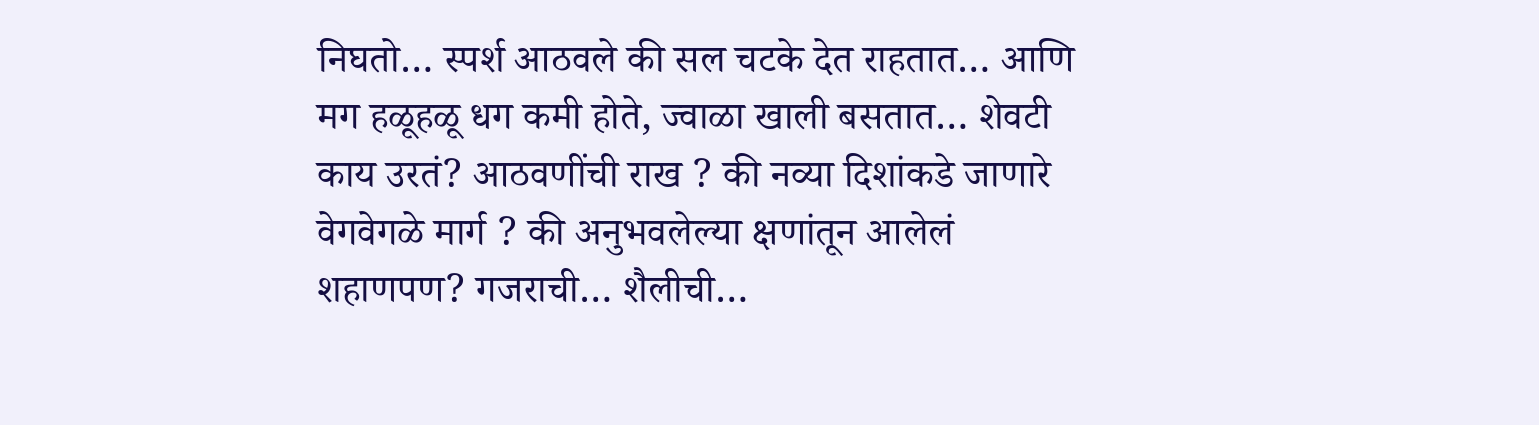निघतो… स्पर्श आठवले की सल चटके देत राहतात… आणि मग हळूहळू धग कमी होते, ज्वाळा खाली बसतात… शेवटी काय उरतं? आठवणींची राख ? की नव्या दिशांकडे जाणारे वेगवेगळे मार्ग ? की अनुभवलेल्या क्षणांतून आलेलं शहाणपण? गजराची… शैलीची…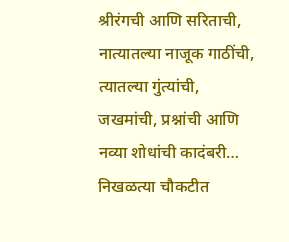श्रीरंगची आणि सरिताची, नात्यातल्या नाजूक गाठींची, त्यातल्या गुंत्यांची, जखमांची, प्रश्नांची आणि नव्या शोधांची कादंबरी… निखळत्या चौकटीत